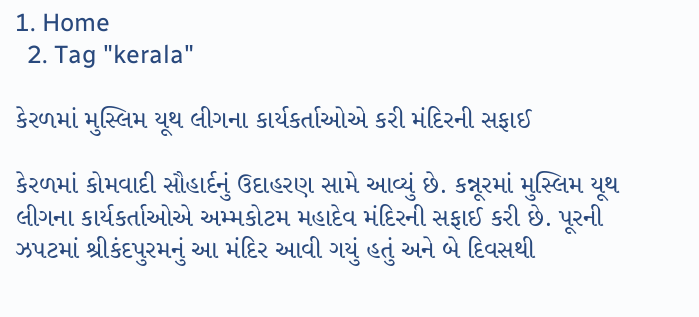1. Home
  2. Tag "kerala"

કેરળમાં મુસ્લિમ યૂથ લીગના કાર્યકર્તાઓએ કરી મંદિરની સફાઈ

કેરળમાં કોમવાદી સૌહાર્દનું ઉદાહરણ સામે આવ્યું છે. કન્નૂરમાં મુસ્લિમ યૂથ લીગના કાર્યકર્તાઓએ અમ્મકોટમ મહાદેવ મંદિરની સફાઈ કરી છે. પૂરની ઝપટમાં શ્રીકંદપુરમનું આ મંદિર આવી ગયું હતું અને બે દિવસથી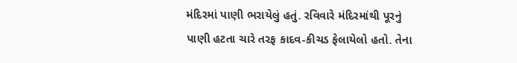મંદિરમાં પાણી ભરાયેલું હતું. રવિવારે મંદિરમાંથી પૂરનું પાણી હટતા ચારે તરફ કાદવ-કીચડ ફેલાયેલો હતો. તેના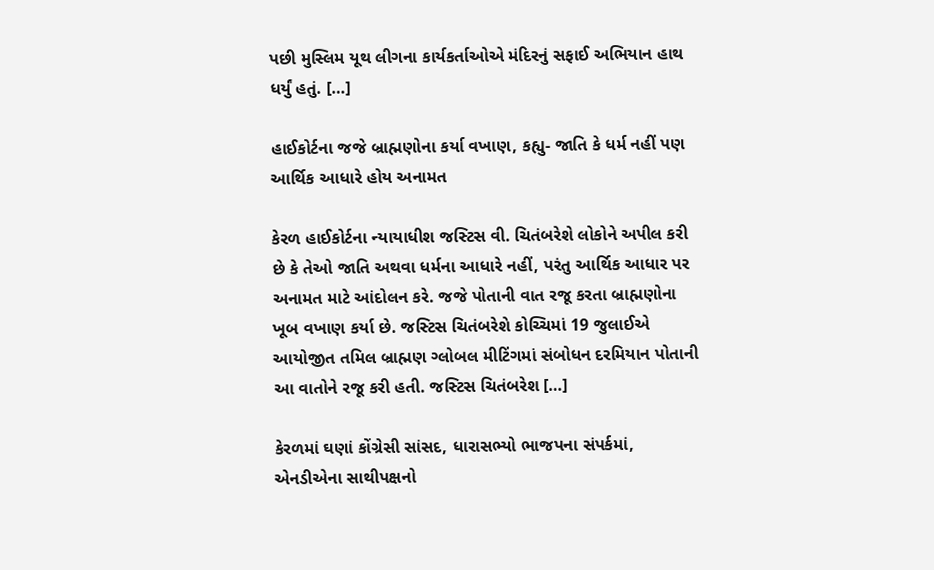પછી મુસ્લિમ યૂથ લીગના કાર્યકર્તાઓએ મંદિરનું સફાઈ અભિયાન હાથ ધર્યું હતું. […]

હાઈકોર્ટના જજે બ્રાહ્મણોના કર્યા વખાણ, કહ્યુ- જાતિ કે ધર્મ નહીં પણ આર્થિક આધારે હોય અનામત

કેરળ હાઈકોર્ટના ન્યાયાધીશ જસ્ટિસ વી. ચિતંબરેશે લોકોને અપીલ કરી છે કે તેઓ જાતિ અથવા ધર્મના આધારે નહીં, પરંતુ આર્થિક આધાર પર અનામત માટે આંદોલન કરે. જજે પોતાની વાત રજૂ કરતા બ્રાહ્મણોના ખૂબ વખાણ કર્યા છે. જસ્ટિસ ચિતંબરેશે કોચ્ચિમાં 19 જુલાઈએ આયોજીત તમિલ બ્રાહ્મણ ગ્લોબલ મીટિંગમાં સંબોધન દરમિયાન પોતાની આ વાતોને રજૂ કરી હતી. જસ્ટિસ ચિતંબરેશ […]

કેરળમાં ઘણાં કોંગ્રેસી સાંસદ, ધારાસભ્યો ભાજપના સંપર્કમાં, એનડીએના સાથીપક્ષનો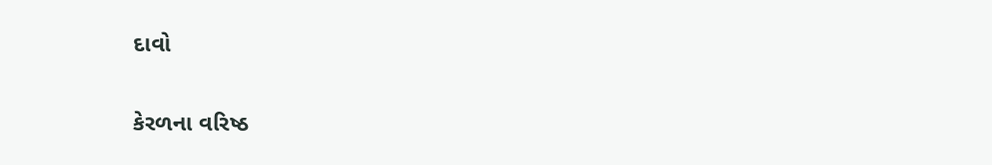દાવો

કેરળના વરિષ્ઠ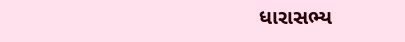ધારાસભ્ય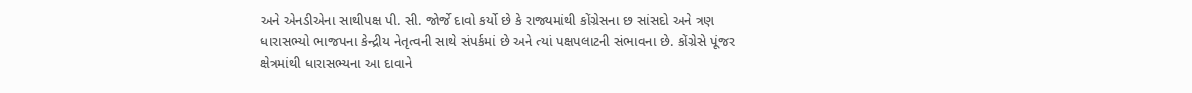અને એનડીએના સાથીપક્ષ પી. સી. જોર્જે દાવો કર્યો છે કે રાજ્યમાંથી કોંગ્રેસના છ સાંસદો અને ત્રણ ધારાસભ્યો ભાજપના કેન્દ્રીય નેતૃત્વની સાથે સંપર્કમાં છે અને ત્યાં પક્ષપલાટની સંભાવના છે. કોંગ્રેસે પૂંજર ક્ષેત્રમાંથી ધારાસભ્યના આ દાવાને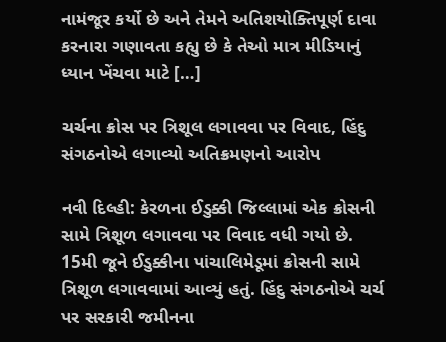નામંજૂર કર્યો છે અને તેમને અતિશયોક્તિપૂર્ણ દાવા કરનારા ગણાવતા કહ્યુ છે કે તેઓ માત્ર મીડિયાનું ધ્યાન ખેંચવા માટે […]

ચર્ચના ક્રોસ પર ત્રિશૂલ લગાવવા પર વિવાદ, હિંદુ સંગઠનોએ લગાવ્યો અતિક્રમણનો આરોપ

નવી દિલ્હી: કેરળના ઈડુક્કી જિલ્લામાં એક ક્રોસની સામે ત્રિશૂળ લગાવવા પર વિવાદ વધી ગયો છે. 15મી જૂને ઈડુક્કીના પાંચાલિમેડૂમાં ક્રોસની સામે ત્રિશૂળ લગાવવામાં આવ્યું હતું. હિંદુ સંગઠનોએ ચર્ચ પર સરકારી જમીનના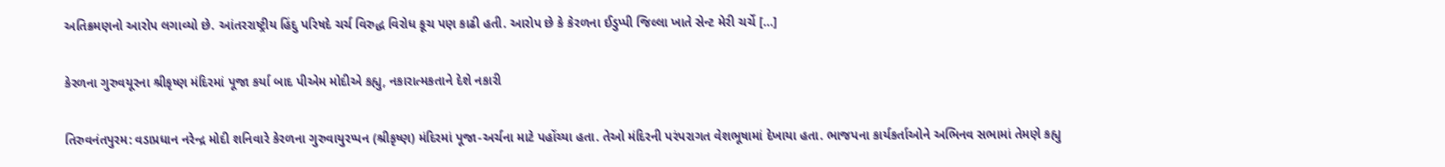અતિક્રમણનો આરોપ લગાવ્યો છે. આંતરરાષ્ટ્રીય હિંદુ પરિષદે ચર્ચ વિરુદ્ધ વિરોધ કૂચ પણ કાઢી હતી. આરોપ છે કે કેરળના ઈડુપ્પી જિલ્લા ખાતે સેન્ટ મેરી ચર્ચે […]

કેરળના ગુરુવયૂરના શ્રીકૃષ્ણ મંદિરમાં પૂજા કર્યા બાદ પીએમ મોદીએ કહ્યુ, નકારાત્મકતાને દેશે નકારી

તિરુવનંતપુરમ: વડાપ્રધાન નરેન્દ્ર મોદી શનિવારે કેરળના ગુરુવાયુરપ્પન (શ્રીકૃષ્ણ) મંદિરમાં પૂજા-અર્ચના માટે પહોંચ્યા હતા. તેઓ મંદિરની પરંપરાગત વેશભૂષામાં દેખાયા હતા. ભાજપના કાર્યકર્તાઓને અભિનવ સભામાં તેમણે કહ્યુ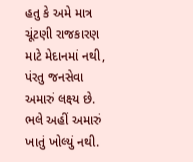હતુ કે અમે માત્ર ચૂંટણી રાજકારણ માટે મેદાનમાં નથી, પંરતુ જનસેવા અમારું લક્ષ્ય છે. ભલે અહીં અમારું ખાતું ખોલ્યું નથી.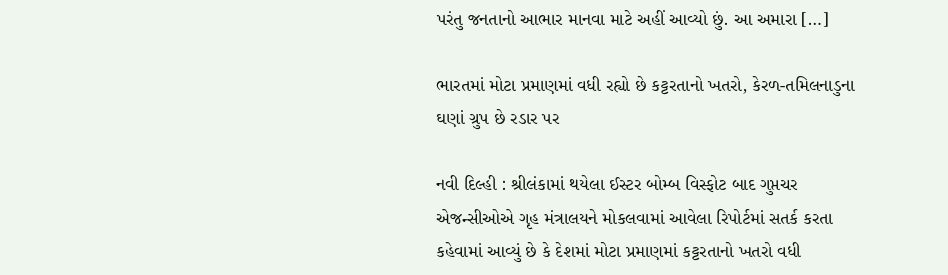પરંતુ જનતાનો આભાર માનવા માટે અહીં આવ્યો છું. આ અમારા […]

ભારતમાં મોટા પ્રમાણમાં વધી રહ્યો છે કટ્ટરતાનો ખતરો, કેરળ-તમિલનાડુના ઘણાં ગ્રુપ છે રડાર પર

નવી દિલ્હી : શ્રીલંકામાં થયેલા ઈસ્ટર બોમ્બ વિસ્ફોટ બાદ ગુપ્તચર એજન્સીઓએ ગૃહ મંત્રાલયને મોકલવામાં આવેલા રિપોર્ટમાં સતર્ક કરતા કહેવામાં આવ્યું છે કે દેશમાં મોટા પ્રમાણમાં કટ્ટરતાનો ખતરો વધી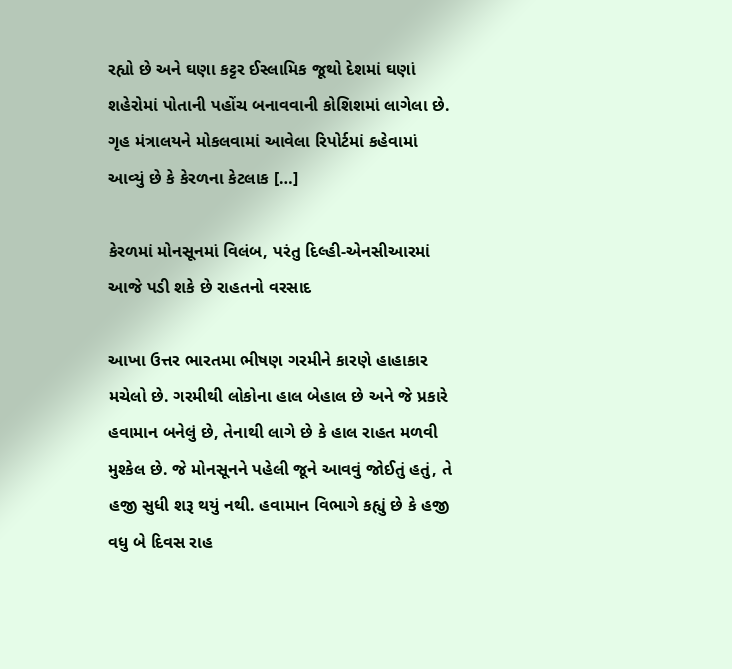રહ્યો છે અને ઘણા કટ્ટર ઈસ્લામિક જૂથો દેશમાં ઘણાં શહેરોમાં પોતાની પહોંચ બનાવવાની કોશિશમાં લાગેલા છે. ગૃહ મંત્રાલયને મોકલવામાં આવેલા રિપોર્ટમાં કહેવામાં આવ્યું છે કે કેરળના કેટલાક […]

કેરળમાં મોનસૂનમાં વિલંબ, પરંતુ દિલ્હી-એનસીઆરમાં આજે પડી શકે છે રાહતનો વરસાદ

આખા ઉત્તર ભારતમા ભીષણ ગરમીને કારણે હાહાકાર મચેલો છે. ગરમીથી લોકોના હાલ બેહાલ છે અને જે પ્રકારે હવામાન બનેલું છે, તેનાથી લાગે છે કે હાલ રાહત મળવી મુશ્કેલ છે. જે મોનસૂનને પહેલી જૂને આવવું જોઈતું હતું, તે હજી સુધી શરૂ થયું નથી. હવામાન વિભાગે કહ્યું છે કે હજી વધુ બે દિવસ રાહ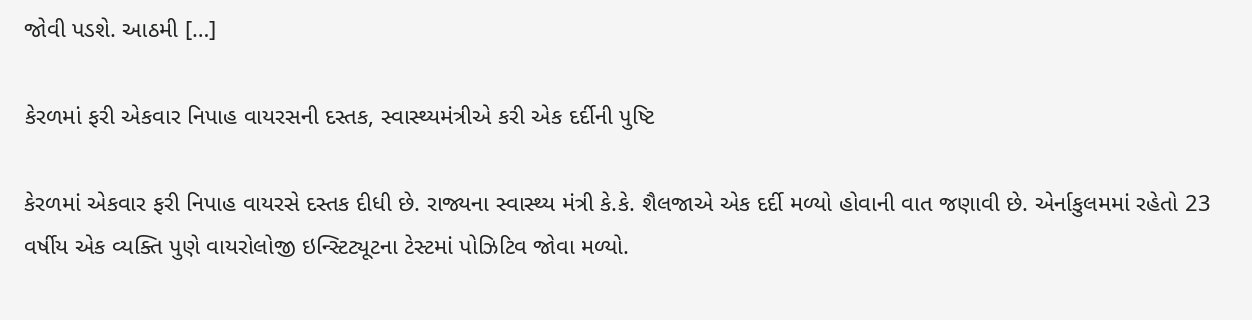જોવી પડશે. આઠમી […]

કેરળમાં ફરી એકવાર નિપાહ વાયરસની દસ્તક, સ્વાસ્થ્યમંત્રીએ કરી એક દર્દીની પુષ્ટિ

કેરળમાં એકવાર ફરી નિપાહ વાયરસે દસ્તક દીધી છે. રાજ્યના સ્વાસ્થ્ય મંત્રી કે.કે. શૈલજાએ એક દર્દી મળ્યો હોવાની વાત જણાવી છે. એર્નાકુલમમાં રહેતો 23 વર્ષીય એક વ્યક્તિ પુણે વાયરોલોજી ઇન્સ્ટિટ્યૂટના ટેસ્ટમાં પોઝિટિવ જોવા મળ્યો.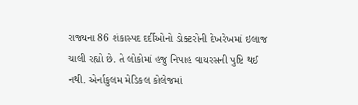રાજ્યના 86 શંકાસ્પદ દર્દીઓનો ડોક્ટરોની દેખરેખમાં ઇલાજ ચાલી રહ્યો છે. તે લોકોમાં હજુ નિપાહ વાયરસની પુષ્ટિ થઈ નથી. એર્નાકુલમ મેડિકલ કોલેજમાં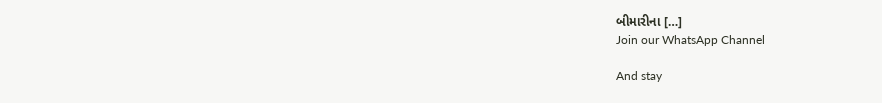બીમારીના […]
Join our WhatsApp Channel

And stay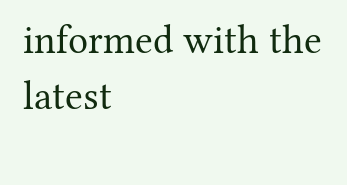informed with the latest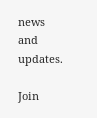news and updates.

Join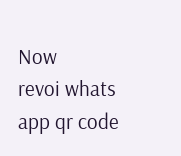Now
revoi whats app qr code